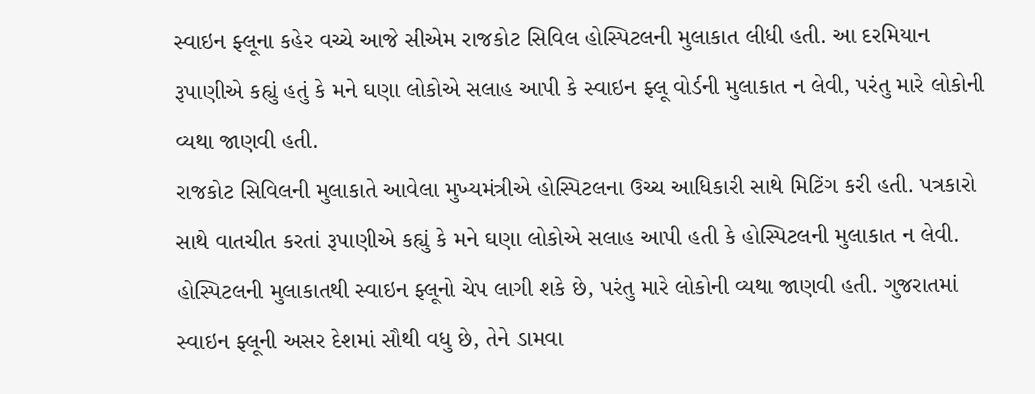સ્વાઇન ફ્લૂના કહેર વચ્ચે આજે સીએમ રાજકોટ સિવિલ હોસ્પિટલની મુલાકાત લીધી હતી. આ દરમિયાન રૂપાણીએ કહ્યું હતું કે મને ઘણા લોકોએ સલાહ આપી કે સ્વાઇન ફ્લૂ વોર્ડની મુલાકાત ન લેવી, પરંતુ મારે લોકોની વ્યથા જાણવી હતી.
રાજકોટ સિવિલની મુલાકાતે આવેલા મુખ્યમંત્રીએ હોસ્પિટલના ઉચ્ચ આધિકારી સાથે મિટિંગ કરી હતી. પત્રકારો સાથે વાતચીત કરતાં રૂપાણીએ કહ્યું કે મને ઘણા લોકોએ સલાહ આપી હતી કે હોસ્પિટલની મુલાકાત ન લેવી. હોસ્પિટલની મુલાકાતથી સ્વાઇન ફ્લૂનો ચેપ લાગી શકે છે, પરંતુ મારે લોકોની વ્યથા જાણવી હતી. ગુજરાતમાં સ્વાઇન ફ્લૂની અસર દેશમાં સૌથી વધુ છે, તેને ડામવા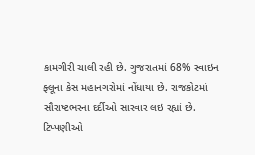કામગીરી ચાલી રહી છે. ગુજરાતમાં 68% સ્વાઇન ફ્લૂના કેસ મહાનગરોમાં નોંધાયા છે. રાજકોટમાં સૌરાષ્ટભરના દર્દીઓ સારવાર લઇ રહ્યાં છે.
ટિપ્પણીઓ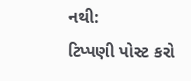નથી:
ટિપ્પણી પોસ્ટ કરો